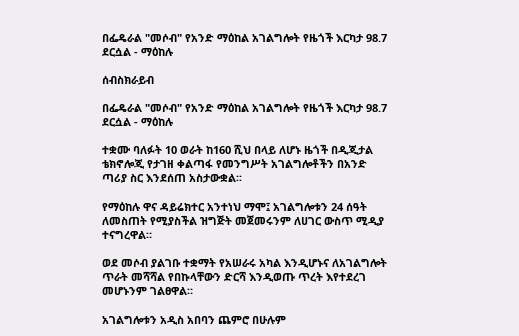በፌዴራል "መሶብ" የአንድ ማዕከል አገልግሎት የዜጎች እርካታ 98.7 ደርሷል - ማዕከሉ

ሰብስክራይብ

በፌዴራል "መሶብ" የአንድ ማዕከል አገልግሎት የዜጎች እርካታ 98.7 ደርሷል - ማዕከሉ

ተቋሙ ባለፉት 10 ወራት ከ160 ሺህ በላይ ለሆኑ ዜጎች በዲጂታል ቴክኖሎጂ የታገዘ ቀልጣፋ የመንግሥት አገልግሎቶችን በአንድ ጣሪያ ስር እንደሰጠ አስታውቋል፡፡

የማዕከሉ ዋና ዳይሬክተር አንተነህ ማሞ፤ አገልግሎቱን 24 ሰዓት ለመስጠት የሚያስችል ዝግጅት መጀመሩንም ለሀገር ውስጥ ሚዲያ ተናግረዋል።

ወደ መሶብ ያልገቡ ተቋማት የአሠራሩ አካል እንዲሆኑና ለአገልግሎት ጥራት መሻሻል የበኩላቸውን ድርሻ እንዲወጡ ጥረት እየተደረገ መሆኑንም ገልፀዋል።

አገልግሎቱን አዲስ አበባን ጨምሮ በሁሉም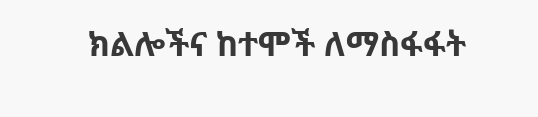ክልሎችና ከተሞች ለማስፋፋት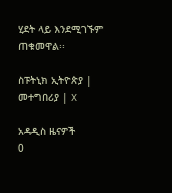ሂደት ላይ እንደሚገኙም ጠቁመዋል፡፡

ስፑትኒክ ኢትዮጵያ | መተግበሪያ | X

አዳዲስ ዜናዎች
0